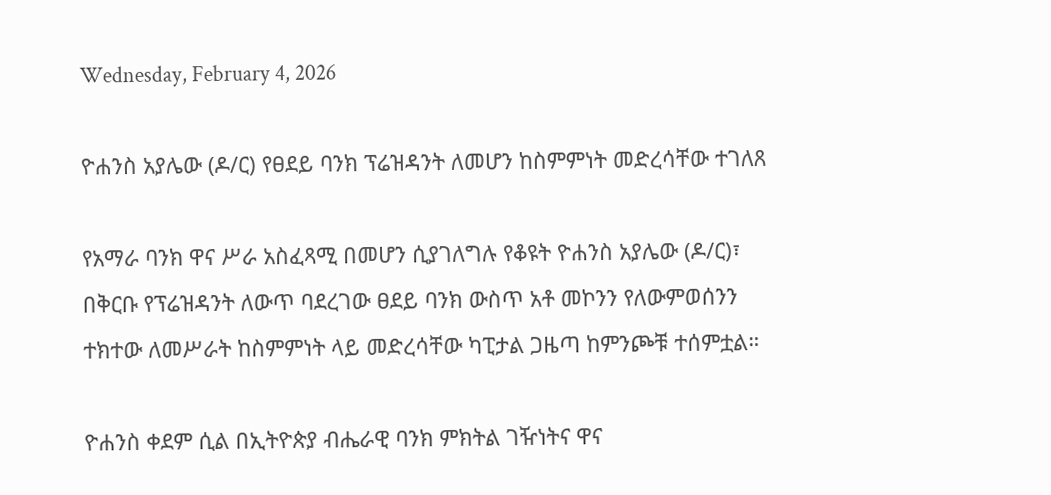Wednesday, February 4, 2026

ዮሐንስ አያሌው (ዶ/ር) የፀደይ ባንክ ፕሬዝዳንት ለመሆን ከስምምነት መድረሳቸው ተገለጸ

የአማራ ባንክ ዋና ሥራ አስፈጻሚ በመሆን ሲያገለግሉ የቆዩት ዮሐንስ አያሌው (ዶ/ር)፣ በቅርቡ የፕሬዝዳንት ለውጥ ባደረገው ፀደይ ባንክ ውስጥ አቶ መኮንን የለውምወሰንን ተክተው ለመሥራት ከስምምነት ላይ መድረሳቸው ካፒታል ጋዜጣ ከምንጮቹ ተሰምቷል።

ዮሐንስ ቀደም ሲል በኢትዮጵያ ብሔራዊ ባንክ ምክትል ገዥነትና ዋና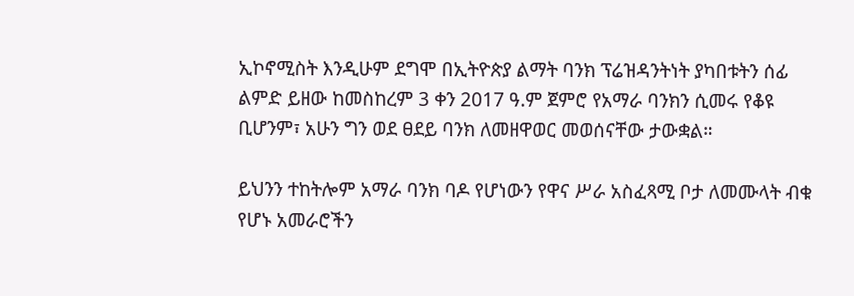ኢኮኖሚስት እንዲሁም ደግሞ በኢትዮጵያ ልማት ባንክ ፕሬዝዳንትነት ያካበቱትን ሰፊ ልምድ ይዘው ከመስከረም 3 ቀን 2017 ዓ.ም ጀምሮ የአማራ ባንክን ሲመሩ የቆዩ ቢሆንም፣ አሁን ግን ወደ ፀደይ ባንክ ለመዘዋወር መወሰናቸው ታውቋል።

ይህንን ተከትሎም አማራ ባንክ ባዶ የሆነውን የዋና ሥራ አስፈጻሚ ቦታ ለመሙላት ብቁ የሆኑ አመራሮችን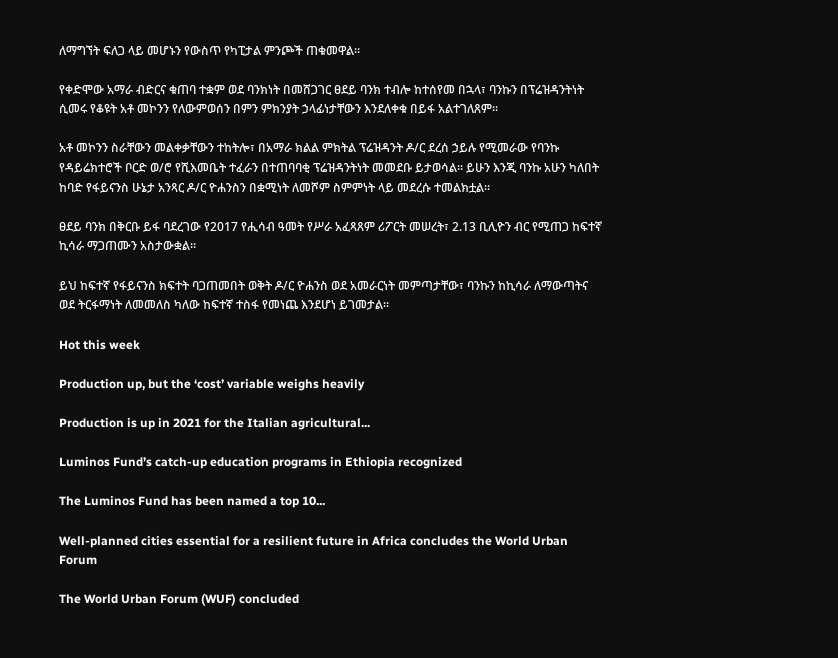ለማግኘት ፍለጋ ላይ መሆኑን የውስጥ የካፒታል ምንጮች ጠቁመዋል።

የቀድሞው አማራ ብድርና ቁጠባ ተቋም ወደ ባንክነት በመሸጋገር ፀደይ ባንክ ተብሎ ከተሰየመ በኋላ፣ ባንኩን በፕሬዝዳንትነት ሲመሩ የቆዩት አቶ መኮንን የለውምወሰን በምን ምክንያት ኃላፊነታቸውን እንደለቀቁ በይፋ አልተገለጸም።

አቶ መኮንን ስራቸውን መልቀቃቸውን ተከትሎ፣ በአማራ ክልል ምክትል ፕሬዝዳንት ዶ/ር ደረሰ ኃይሉ የሚመራው የባንኩ የዳይሬክተሮች ቦርድ ወ/ሮ የሺእመቤት ተፈራን በተጠባባቂ ፕሬዝዳንትነት መመደቡ ይታወሳል። ይሁን እንጂ ባንኩ አሁን ካለበት ከባድ የፋይናንስ ሁኔታ አንጻር ዶ/ር ዮሐንስን በቋሚነት ለመሾም ስምምነት ላይ መደረሱ ተመልክቷል።

ፀደይ ባንክ በቅርቡ ይፋ ባደረገው የ2017 የሒሳብ ዓመት የሥራ አፈጻጸም ሪፖርት መሠረት፣ 2.13 ቢሊዮን ብር የሚጠጋ ከፍተኛ ኪሳራ ማጋጠሙን አስታውቋል።

ይህ ከፍተኛ የፋይናንስ ክፍተት ባጋጠመበት ወቅት ዶ/ር ዮሐንስ ወደ አመራርነት መምጣታቸው፣ ባንኩን ከኪሳራ ለማውጣትና ወደ ትርፋማነት ለመመለስ ካለው ከፍተኛ ተስፋ የመነጨ እንደሆነ ይገመታል።

Hot this week

Production up, but the ‘cost’ variable weighs heavily

Production is up in 2021 for the Italian agricultural...

Luminos Fund’s catch-up education programs in Ethiopia recognized

The Luminos Fund has been named a top 10...

Well-planned cities essential for a resilient future in Africa concludes the World Urban Forum

The World Urban Forum (WUF) concluded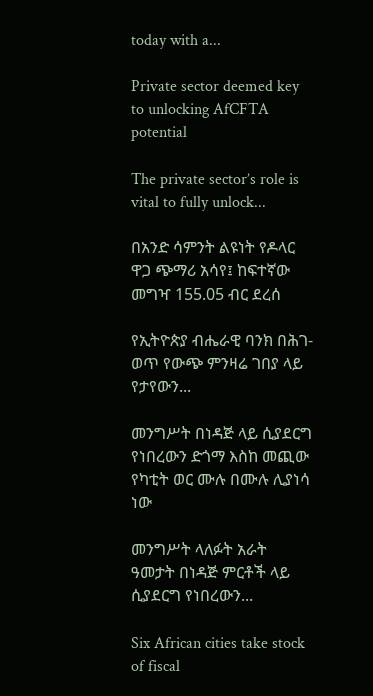today with a...

Private sector deemed key to unlocking AfCFTA potential

The private sector’s role is vital to fully unlock...

በአንድ ሳምንት ልዩነት የዶላር ዋጋ ጭማሪ አሳየ፤ ከፍተኛው መግዣ 155.05 ብር ደረሰ

የኢትዮጵያ ብሔራዊ ባንክ በሕገ-ወጥ የውጭ ምንዛሬ ገበያ ላይ የታየውን...

መንግሥት በነዳጅ ላይ ሲያደርግ የነበረውን ድጎማ እስከ መጪው የካቲት ወር ሙሉ በሙሉ ሊያነሳ ነው

መንግሥት ላለፉት አራት ዓመታት በነዳጅ ምርቶች ላይ ሲያደርግ የነበረውን...

Six African cities take stock of fiscal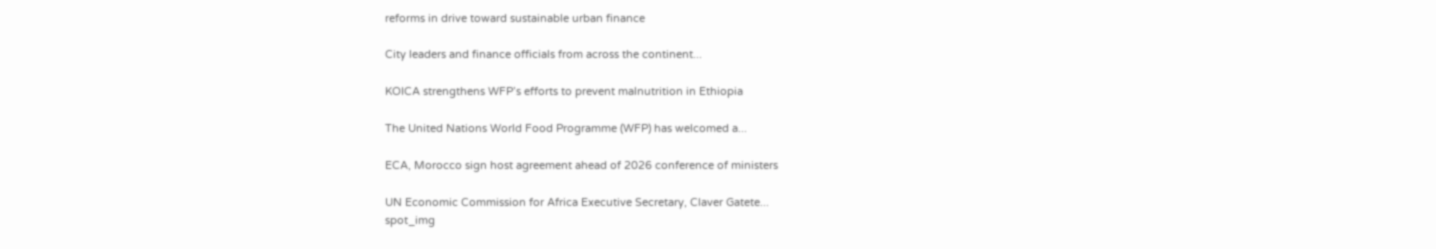reforms in drive toward sustainable urban finance

City leaders and finance officials from across the continent...

KOICA strengthens WFP’s efforts to prevent malnutrition in Ethiopia

The United Nations World Food Programme (WFP) has welcomed a...

ECA, Morocco sign host agreement ahead of 2026 conference of ministers

UN Economic Commission for Africa Executive Secretary, Claver Gatete...
spot_img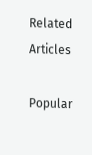Related Articles

Popular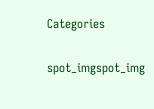Categories

spot_imgspot_img